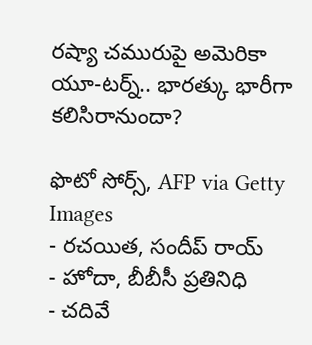రష్యా చమురుపై అమెరికా యూ-టర్న్.. భారత్కు భారీగా కలిసిరానుందా?

ఫొటో సోర్స్, AFP via Getty Images
- రచయిత, సందీప్ రాయ్
- హోదా, బీబీసీ ప్రతినిధి
- చదివే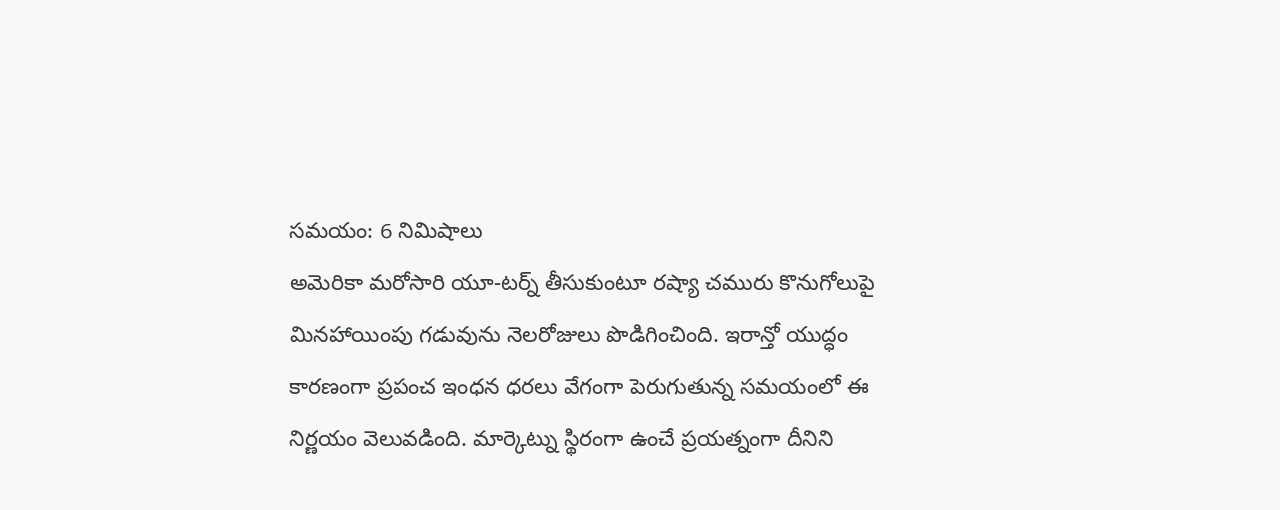సమయం: 6 నిమిషాలు
అమెరికా మరోసారి యూ-టర్న్ తీసుకుంటూ రష్యా చమురు కొనుగోలుపై మినహాయింపు గడువును నెలరోజులు పొడిగించింది. ఇరాన్తో యుద్ధం కారణంగా ప్రపంచ ఇంధన ధరలు వేగంగా పెరుగుతున్న సమయంలో ఈ నిర్ణయం వెలువడింది. మార్కెట్ను స్థిరంగా ఉంచే ప్రయత్నంగా దీనిని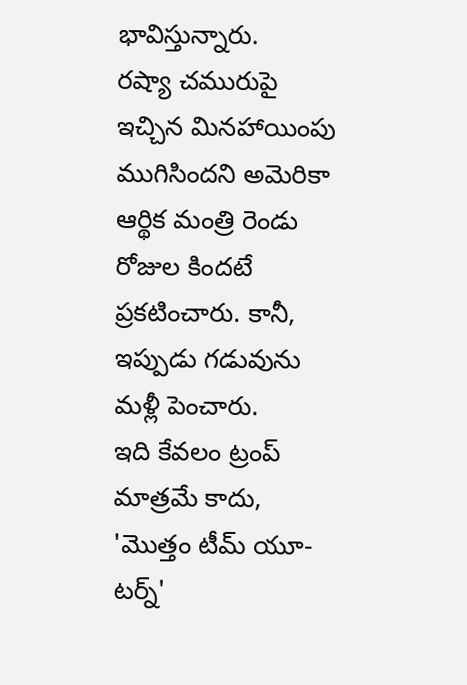భావిస్తున్నారు.
రష్యా చమురుపై ఇచ్చిన మినహాయింపు ముగిసిందని అమెరికా ఆర్థిక మంత్రి రెండు రోజుల కిందటే ప్రకటించారు. కానీ, ఇప్పుడు గడువును మళ్లీ పెంచారు.
ఇది కేవలం ట్రంప్ మాత్రమే కాదు, 'మొత్తం టీమ్ యూ-టర్న్'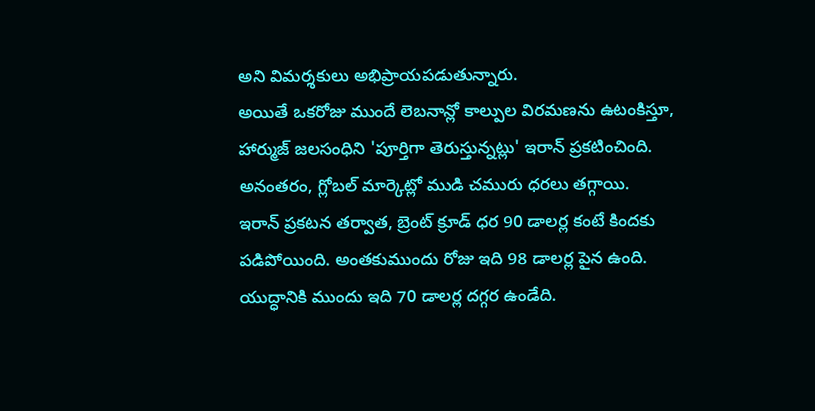అని విమర్శకులు అభిప్రాయపడుతున్నారు.
అయితే ఒకరోజు ముందే లెబనాన్లో కాల్పుల విరమణను ఉటంకిస్తూ, హార్ముజ్ జలసంధిని 'పూర్తిగా తెరుస్తున్నట్లు' ఇరాన్ ప్రకటించింది. అనంతరం, గ్లోబల్ మార్కెట్లో ముడి చమురు ధరలు తగ్గాయి.
ఇరాన్ ప్రకటన తర్వాత, బ్రెంట్ క్రూడ్ ధర 90 డాలర్ల కంటే కిందకు పడిపోయింది. అంతకుముందు రోజు ఇది 98 డాలర్ల పైన ఉంది. యుద్ధానికి ముందు ఇది 70 డాలర్ల దగ్గర ఉండేది.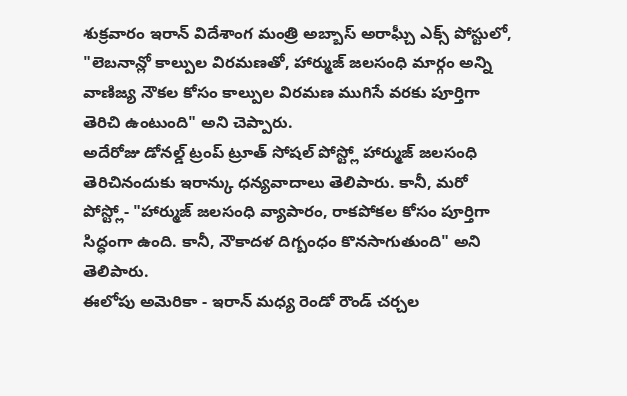శుక్రవారం ఇరాన్ విదేశాంగ మంత్రి అబ్బాస్ అరాఘ్చీ ఎక్స్ పోస్టులో, "లెబనాన్లో కాల్పుల విరమణతో, హార్ముజ్ జలసంధి మార్గం అన్ని వాణిజ్య నౌకల కోసం కాల్పుల విరమణ ముగిసే వరకు పూర్తిగా తెరిచి ఉంటుంది" అని చెప్పారు.
అదేరోజు డోనల్డ్ ట్రంప్ ట్రూత్ సోషల్ పోస్ట్లో హార్ముజ్ జలసంధి తెరిచినందుకు ఇరాన్కు ధన్యవాదాలు తెలిపారు. కానీ, మరో పోస్ట్లో- "హార్ముజ్ జలసంధి వ్యాపారం, రాకపోకల కోసం పూర్తిగా సిద్ధంగా ఉంది. కానీ, నౌకాదళ దిగ్బంధం కొనసాగుతుంది" అని తెలిపారు.
ఈలోపు అమెరికా - ఇరాన్ మధ్య రెండో రౌండ్ చర్చల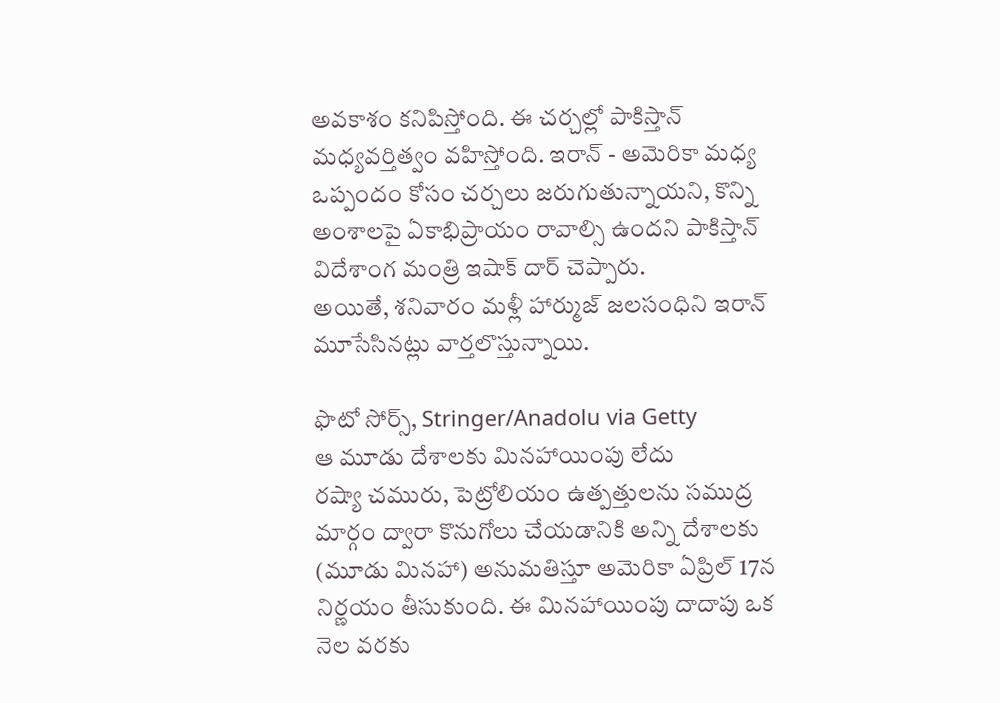అవకాశం కనిపిస్తోంది. ఈ చర్చల్లో పాకిస్తాన్ మధ్యవర్తిత్వం వహిస్తోంది. ఇరాన్ - అమెరికా మధ్య ఒప్పందం కోసం చర్చలు జరుగుతున్నాయని, కొన్ని అంశాలపై ఏకాభిప్రాయం రావాల్సి ఉందని పాకిస్తాన్ విదేశాంగ మంత్రి ఇషాక్ దార్ చెప్పారు.
అయితే, శనివారం మళ్లీ హార్ముజ్ జలసంధిని ఇరాన్ మూసేసినట్లు వార్తలొస్తున్నాయి.

ఫొటో సోర్స్, Stringer/Anadolu via Getty
ఆ మూడు దేశాలకు మినహాయింపు లేదు
రష్యా చమురు, పెట్రోలియం ఉత్పత్తులను సముద్ర మార్గం ద్వారా కొనుగోలు చేయడానికి అన్ని దేశాలకు (మూడు మినహా) అనుమతిస్తూ అమెరికా ఏప్రిల్ 17న నిర్ణయం తీసుకుంది. ఈ మినహాయింపు దాదాపు ఒక నెల వరకు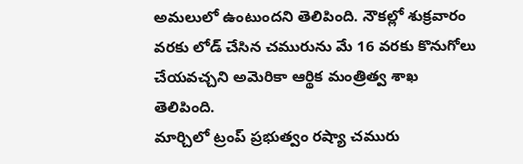అమలులో ఉంటుందని తెలిపింది. నౌకల్లో శుక్రవారం వరకు లోడ్ చేసిన చమురును మే 16 వరకు కొనుగోలు చేయవచ్చని అమెరికా ఆర్థిక మంత్రిత్వ శాఖ తెలిపింది.
మార్చిలో ట్రంప్ ప్రభుత్వం రష్యా చమురు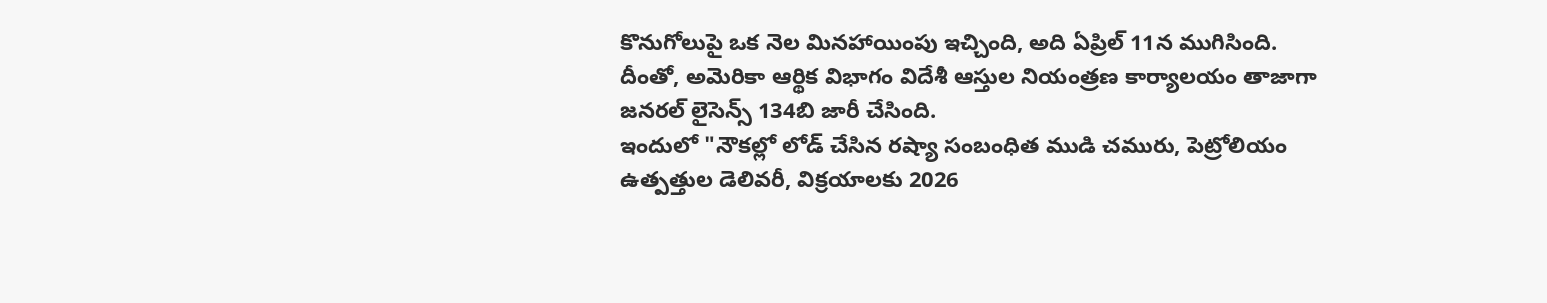కొనుగోలుపై ఒక నెల మినహాయింపు ఇచ్చింది, అది ఏప్రిల్ 11న ముగిసింది. దీంతో, అమెరికా ఆర్థిక విభాగం విదేశీ ఆస్తుల నియంత్రణ కార్యాలయం తాజాగా జనరల్ లైసెన్స్ 134బి జారీ చేసింది.
ఇందులో "నౌకల్లో లోడ్ చేసిన రష్యా సంబంధిత ముడి చమురు, పెట్రోలియం ఉత్పత్తుల డెలివరీ, విక్రయాలకు 2026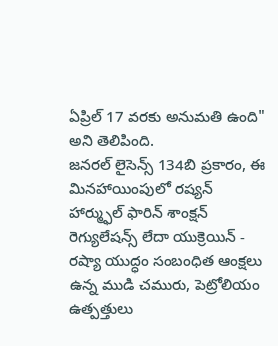ఏప్రిల్ 17 వరకు అనుమతి ఉంది" అని తెలిపింది.
జనరల్ లైసెన్స్ 134బి ప్రకారం, ఈ మినహాయింపులో రష్యన్ హార్మ్ఫుల్ ఫారిన్ శాంక్షన్ రెగ్యులేషన్స్ లేదా యుక్రెయిన్ - రష్యా యుద్ధం సంబంధిత ఆంక్షలు ఉన్న ముడి చమురు, పెట్రోలియం ఉత్పత్తులు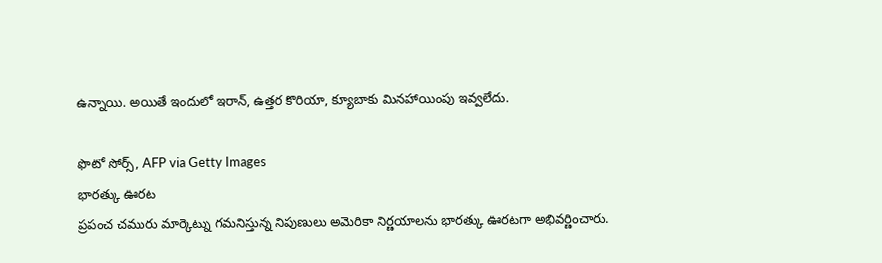ఉన్నాయి. అయితే ఇందులో ఇరాన్, ఉత్తర కొరియా, క్యూబాకు మినహాయింపు ఇవ్వలేదు.

ఫొటో సోర్స్, AFP via Getty Images
భారత్కు ఊరట
ప్రపంచ చమురు మార్కెట్ను గమనిస్తున్న నిపుణులు అమెరికా నిర్ణయాలను భారత్కు ఊరటగా అభివర్ణించారు.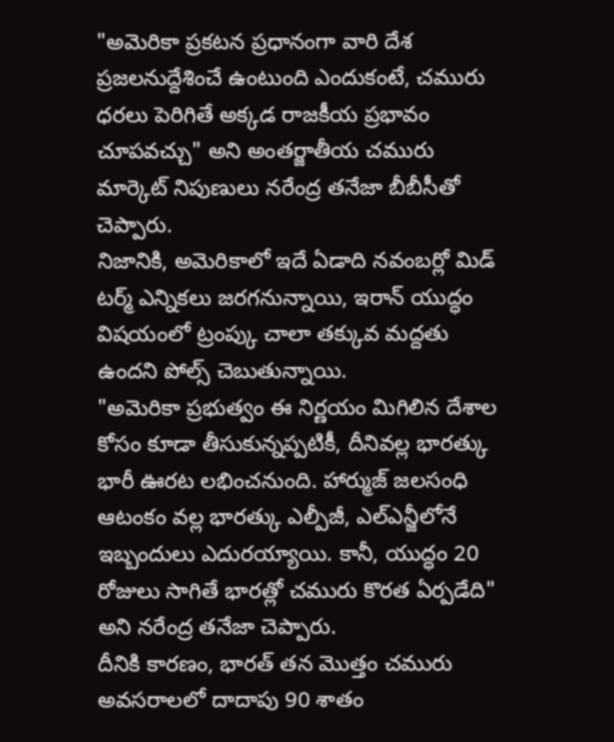"అమెరికా ప్రకటన ప్రధానంగా వారి దేశ ప్రజలనుద్దేశించే ఉంటుంది ఎందుకంటే, చమురు ధరలు పెరిగితే అక్కడ రాజకీయ ప్రభావం చూపవచ్చు" అని అంతర్జాతీయ చమురు మార్కెట్ నిపుణులు నరేంద్ర తనేజా బీబీసీతో చెప్పారు.
నిజానికి, అమెరికాలో ఇదే ఏడాది నవంబర్లో మిడ్ టర్మ్ ఎన్నికలు జరగనున్నాయి, ఇరాన్ యుద్ధం విషయంలో ట్రంప్కు చాలా తక్కువ మద్దతు ఉందని పోల్స్ చెబుతున్నాయి.
"అమెరికా ప్రభుత్వం ఈ నిర్ణయం మిగిలిన దేశాల కోసం కూడా తీసుకున్నప్పటికీ, దీనివల్ల భారత్కు భారీ ఊరట లభించనుంది. హార్ముజ్ జలసంధి ఆటంకం వల్ల భారత్కు ఎల్పీజీ, ఎల్ఎన్జీలోనే ఇబ్బందులు ఎదురయ్యాయి. కానీ, యుద్ధం 20 రోజులు సాగితే భారత్లో చమురు కొరత ఏర్పడేది" అని నరేంద్ర తనేజా చెప్పారు.
దీనికి కారణం, భారత్ తన మొత్తం చమురు అవసరాలలో దాదాపు 90 శాతం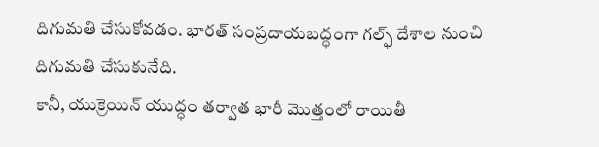దిగుమతి చేసుకోవడం. భారత్ సంప్రదాయబద్ధంగా గల్ఫ్ దేశాల నుంచి దిగుమతి చేసుకునేది.
కానీ, యుక్రెయిన్ యుద్ధం తర్వాత భారీ మొత్తంలో రాయితీ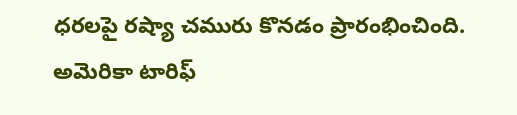ధరలపై రష్యా చమురు కొనడం ప్రారంభించింది. అమెరికా టారిఫ్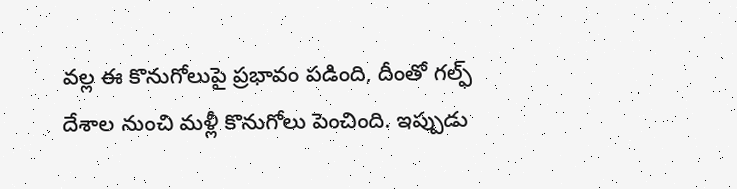వల్ల ఈ కొనుగోలుపై ప్రభావం పడింది, దీంతో గల్ఫ్ దేశాల నుంచి మళ్లీ కొనుగోలు పెంచింది. ఇప్పుడు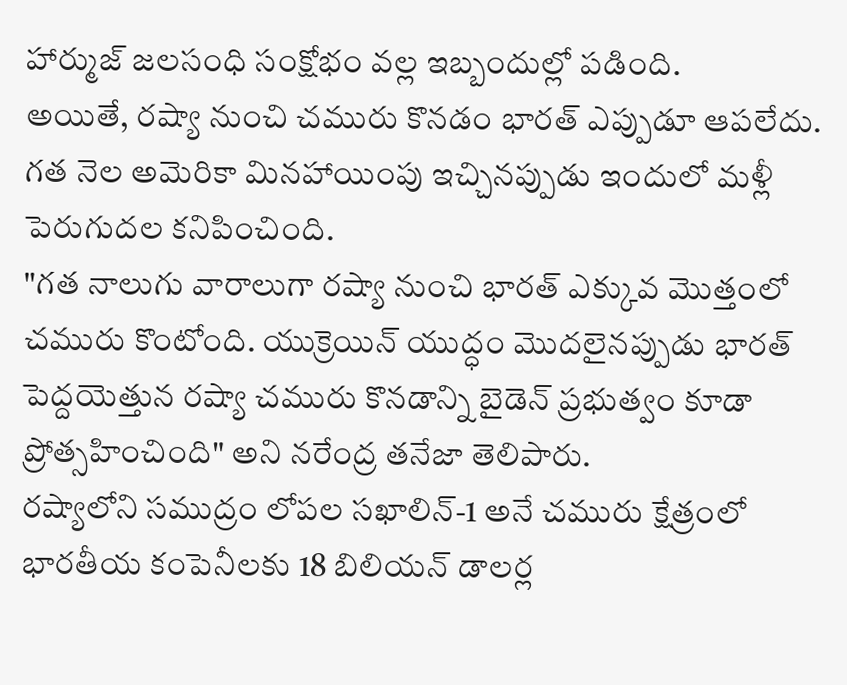హార్ముజ్ జలసంధి సంక్షోభం వల్ల ఇబ్బందుల్లో పడింది.
అయితే, రష్యా నుంచి చమురు కొనడం భారత్ ఎప్పుడూ ఆపలేదు. గత నెల అమెరికా మినహాయింపు ఇచ్చినప్పుడు ఇందులో మళ్లీ పెరుగుదల కనిపించింది.
"గత నాలుగు వారాలుగా రష్యా నుంచి భారత్ ఎక్కువ మొత్తంలో చమురు కొంటోంది. యుక్రెయిన్ యుద్ధం మొదలైనప్పుడు భారత్ పెద్దయెత్తున రష్యా చమురు కొనడాన్ని బైడెన్ ప్రభుత్వం కూడా ప్రోత్సహించింది" అని నరేంద్ర తనేజా తెలిపారు.
రష్యాలోని సముద్రం లోపల సఖాలిన్-1 అనే చమురు క్షేత్రంలో భారతీయ కంపెనీలకు 18 బిలియన్ డాలర్ల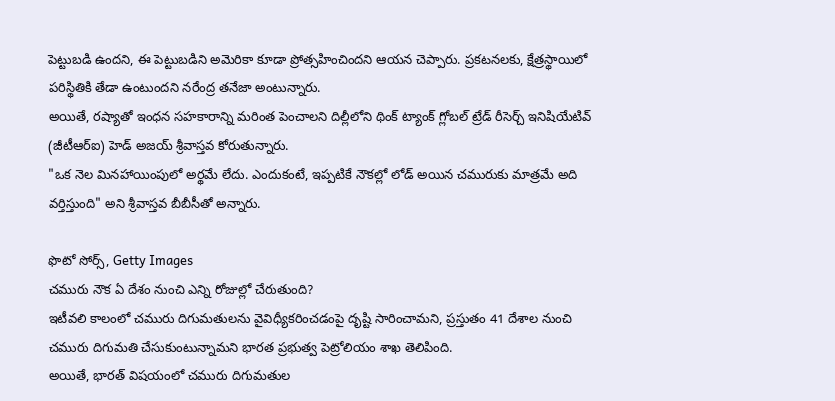పెట్టుబడి ఉందని, ఈ పెట్టుబడిని అమెరికా కూడా ప్రోత్సహించిందని ఆయన చెప్పారు. ప్రకటనలకు, క్షేత్రస్థాయిలో పరిస్థితికి తేడా ఉంటుందని నరేంద్ర తనేజా అంటున్నారు.
అయితే, రష్యాతో ఇంధన సహకారాన్ని మరింత పెంచాలని దిల్లీలోని థింక్ ట్యాంక్ గ్లోబల్ ట్రేడ్ రీసెర్చ్ ఇనిషియేటివ్ (జీటీఆర్ఐ) హెడ్ అజయ్ శ్రీవాస్తవ కోరుతున్నారు.
"ఒక నెల మినహాయింపులో అర్థమే లేదు. ఎందుకంటే, ఇప్పటికే నౌకల్లో లోడ్ అయిన చమురుకు మాత్రమే అది వర్తిస్తుంది" అని శ్రీవాస్తవ బీబీసీతో అన్నారు.

ఫొటో సోర్స్, Getty Images
చమురు నౌక ఏ దేశం నుంచి ఎన్ని రోజుల్లో చేరుతుంది?
ఇటీవలి కాలంలో చమురు దిగుమతులను వైవిధ్యీకరించడంపై దృష్టి సారించామని, ప్రస్తుతం 41 దేశాల నుంచి చమురు దిగుమతి చేసుకుంటున్నామని భారత ప్రభుత్వ పెట్రోలియం శాఖ తెలిపింది.
అయితే, భారత్ విషయంలో చమురు దిగుమతుల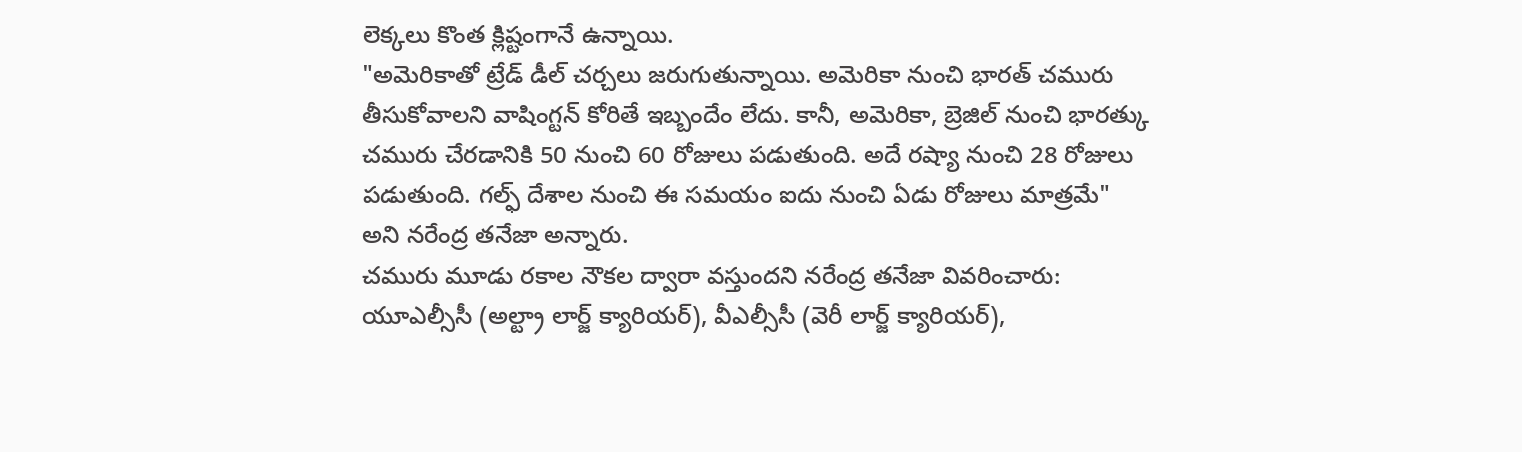లెక్కలు కొంత క్లిష్టంగానే ఉన్నాయి.
"అమెరికాతో ట్రేడ్ డీల్ చర్చలు జరుగుతున్నాయి. అమెరికా నుంచి భారత్ చమురు తీసుకోవాలని వాషింగ్టన్ కోరితే ఇబ్బందేం లేదు. కానీ, అమెరికా, బ్రెజిల్ నుంచి భారత్కు చమురు చేరడానికి 50 నుంచి 60 రోజులు పడుతుంది. అదే రష్యా నుంచి 28 రోజులు పడుతుంది. గల్ఫ్ దేశాల నుంచి ఈ సమయం ఐదు నుంచి ఏడు రోజులు మాత్రమే" అని నరేంద్ర తనేజా అన్నారు.
చమురు మూడు రకాల నౌకల ద్వారా వస్తుందని నరేంద్ర తనేజా వివరించారు: యూఎల్సీసీ (అల్ట్రా లార్జ్ క్యారియర్), వీఎల్సీసీ (వెరీ లార్జ్ క్యారియర్),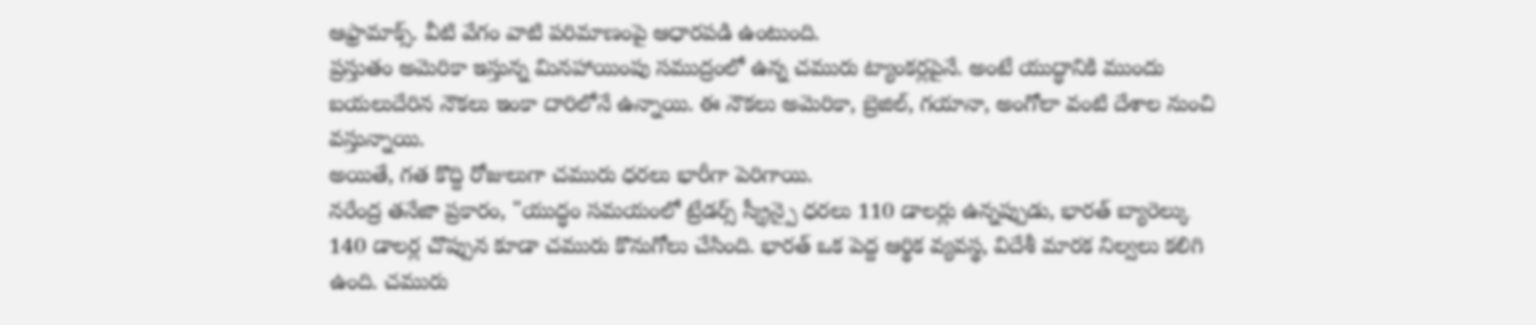ఆఫ్రామాక్స్. వీటి వేగం వాటి పరిమాణంపై ఆధారపడి ఉంటుంది.
ప్రస్తుతం అమెరికా ఇస్తున్న మినహాయింపు సముద్రంలో ఉన్న చమురు ట్యాంకర్లపైనే. అంటే యుద్ధానికి ముందు బయలుదేరిన నౌకలు ఇంకా దారిలోనే ఉన్నాయి. ఈ నౌకలు అమెరికా, బ్రెజిల్, గయానా, అంగోలా వంటి దేశాల నుంచి వస్తున్నాయి.
అయితే, గత కొద్ది రోజులుగా చమురు ధరలు భారీగా పెరిగాయి.
నరేంద్ర తనేజా ప్రకారం, "యుద్ధం సమయంలో ట్రేడర్స్ స్క్రీన్పై ధరలు 110 డాలర్లు ఉన్నప్పుడు, భారత్ బ్యారెల్కు 140 డాలర్ల చొప్పున కూడా చమురు కొనుగోలు చేసింది. భారత్ ఒక పెద్ద ఆర్థిక వ్యవస్థ, విదేశీ మారక నిల్వలు కలిగి ఉంది. చమురు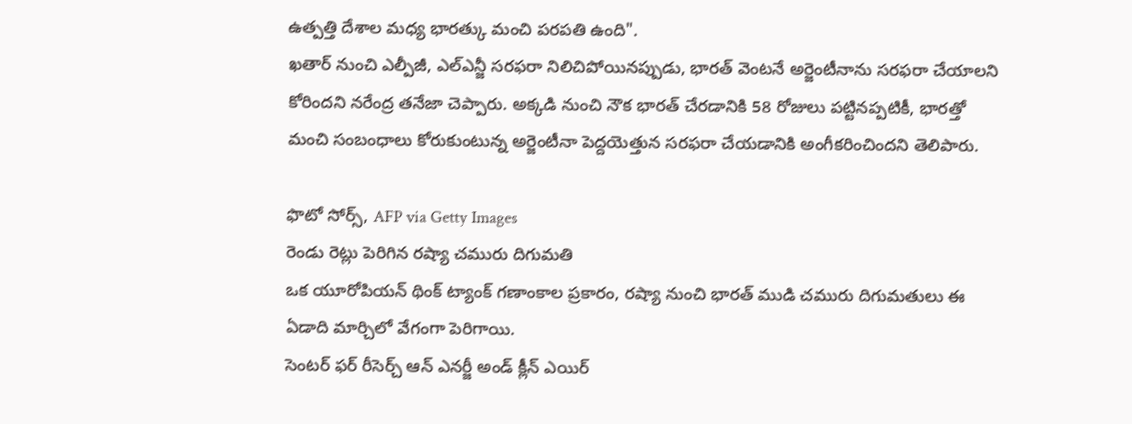ఉత్పత్తి దేశాల మధ్య భారత్కు మంచి పరపతి ఉంది".
ఖతార్ నుంచి ఎల్పీజీ, ఎల్ఎన్జీ సరఫరా నిలిచిపోయినప్పుడు, భారత్ వెంటనే అర్జెంటీనాను సరఫరా చేయాలని కోరిందని నరేంద్ర తనేజా చెప్పారు. అక్కడి నుంచి నౌక భారత్ చేరడానికి 58 రోజులు పట్టినప్పటికీ, భారత్తో మంచి సంబంధాలు కోరుకుంటున్న అర్జెంటీనా పెద్దయెత్తున సరఫరా చేయడానికి అంగీకరించిందని తెలిపారు.

ఫొటో సోర్స్, AFP via Getty Images
రెండు రెట్లు పెరిగిన రష్యా చమురు దిగుమతి
ఒక యూరోపియన్ థింక్ ట్యాంక్ గణాంకాల ప్రకారం, రష్యా నుంచి భారత్ ముడి చమురు దిగుమతులు ఈ ఏడాది మార్చిలో వేగంగా పెరిగాయి.
సెంటర్ ఫర్ రీసెర్చ్ ఆన్ ఎనర్జీ అండ్ క్లీన్ ఎయిర్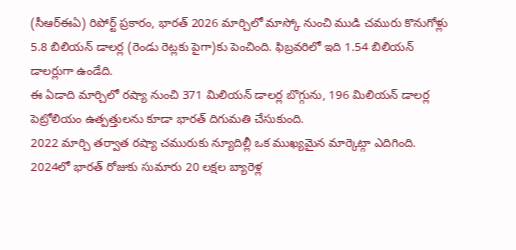(సీఆర్ఈఏ) రిపోర్ట్ ప్రకారం, భారత్ 2026 మార్చిలో మాస్కో నుంచి ముడి చమురు కొనుగోళ్లు 5.8 బిలియన్ డాలర్ల (రెండు రెట్లకు పైగా)కు పెంచింది. ఫిబ్రవరిలో ఇది 1.54 బిలియన్ డాలర్లుగా ఉండేది.
ఈ ఏడాది మార్చిలో రష్యా నుంచి 371 మిలియన్ డాలర్ల బొగ్గును, 196 మిలియన్ డాలర్ల పెట్రోలియం ఉత్పత్తులను కూడా భారత్ దిగుమతి చేసుకుంది.
2022 మార్చి తర్వాత రష్యా చమురుకు న్యూదిల్లీ ఒక ముఖ్యమైన మార్కెట్గా ఎదిగింది. 2024లో భారత్ రోజుకు సుమారు 20 లక్షల బ్యారెళ్ల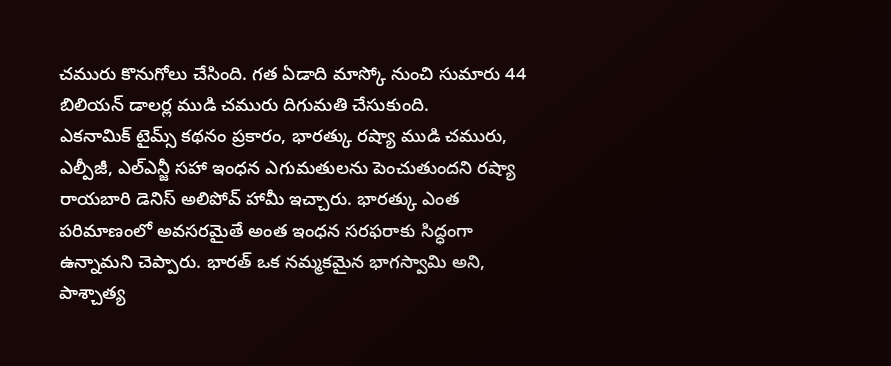చమురు కొనుగోలు చేసింది. గత ఏడాది మాస్కో నుంచి సుమారు 44 బిలియన్ డాలర్ల ముడి చమురు దిగుమతి చేసుకుంది.
ఎకనామిక్ టైమ్స్ కథనం ప్రకారం, భారత్కు రష్యా ముడి చమురు, ఎల్పీజీ, ఎల్ఎన్జీ సహా ఇంధన ఎగుమతులను పెంచుతుందని రష్యా రాయబారి డెనిస్ అలిపోవ్ హామీ ఇచ్చారు. భారత్కు ఎంత పరిమాణంలో అవసరమైతే అంత ఇంధన సరఫరాకు సిద్ధంగా ఉన్నామని చెప్పారు. భారత్ ఒక నమ్మకమైన భాగస్వామి అని, పాశ్చాత్య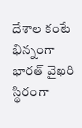దేశాల కంటే భిన్నంగా భారత్ వైఖరి స్థిరంగా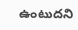ఉంటుదని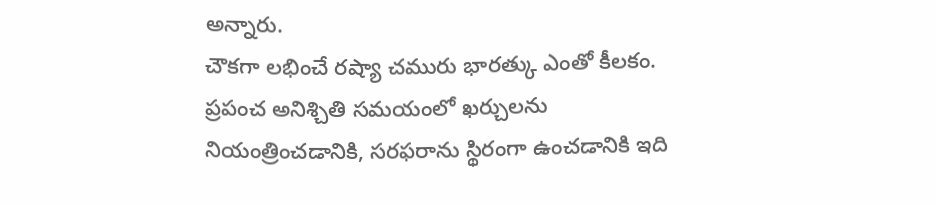అన్నారు.
చౌకగా లభించే రష్యా చమురు భారత్కు ఎంతో కీలకం. ప్రపంచ అనిశ్చితి సమయంలో ఖర్చులను నియంత్రించడానికి, సరఫరాను స్థిరంగా ఉంచడానికి ఇది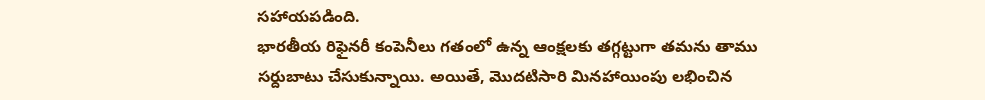సహాయపడింది.
భారతీయ రిఫైనరీ కంపెనీలు గతంలో ఉన్న ఆంక్షలకు తగ్గట్టుగా తమను తాము సర్దుబాటు చేసుకున్నాయి. అయితే, మొదటిసారి మినహాయింపు లభించిన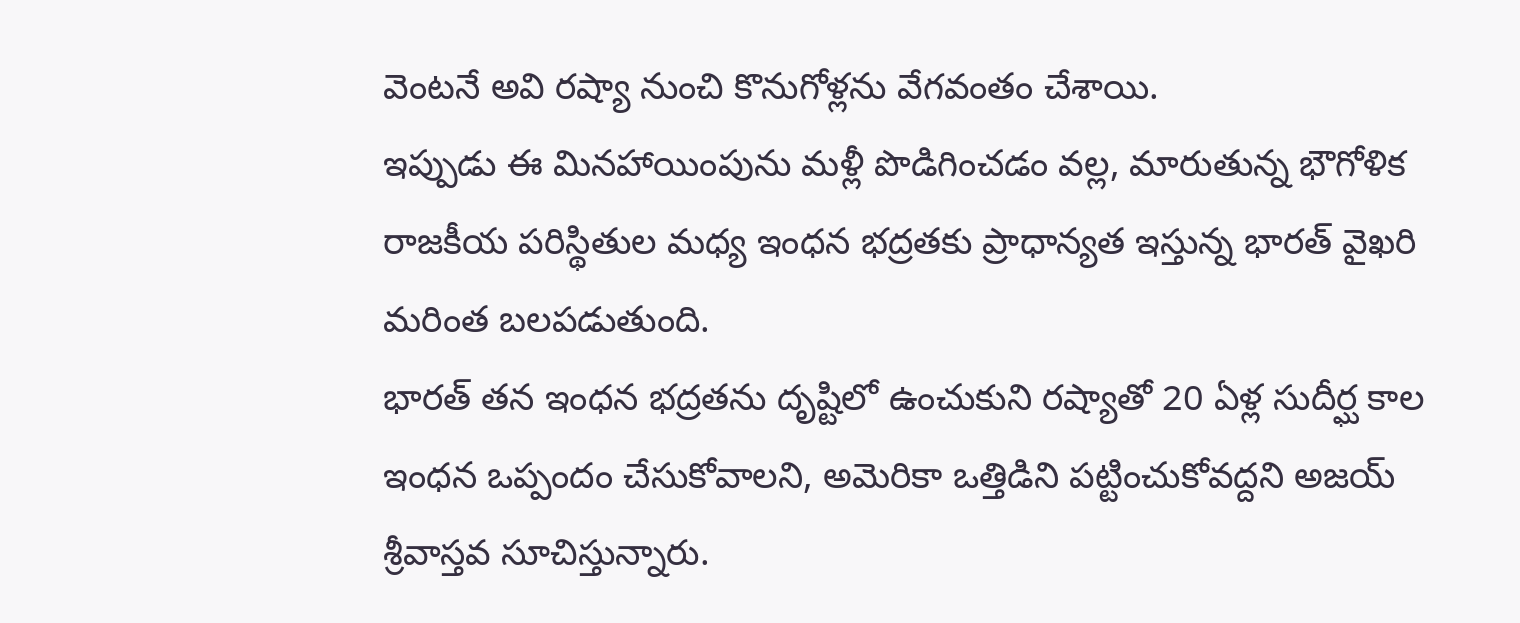వెంటనే అవి రష్యా నుంచి కొనుగోళ్లను వేగవంతం చేశాయి.
ఇప్పుడు ఈ మినహాయింపును మళ్లీ పొడిగించడం వల్ల, మారుతున్న భౌగోళిక రాజకీయ పరిస్థితుల మధ్య ఇంధన భద్రతకు ప్రాధాన్యత ఇస్తున్న భారత్ వైఖరి మరింత బలపడుతుంది.
భారత్ తన ఇంధన భద్రతను దృష్టిలో ఉంచుకుని రష్యాతో 20 ఏళ్ల సుదీర్ఘ కాల ఇంధన ఒప్పందం చేసుకోవాలని, అమెరికా ఒత్తిడిని పట్టించుకోవద్దని అజయ్ శ్రీవాస్తవ సూచిస్తున్నారు.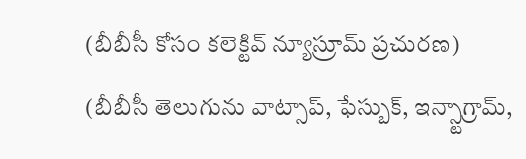(బీబీసీ కోసం కలెక్టివ్ న్యూస్రూమ్ ప్రచురణ)
(బీబీసీ తెలుగును వాట్సాప్, ఫేస్బుక్, ఇన్స్టాగ్రామ్,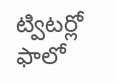ట్విటర్లో ఫాలో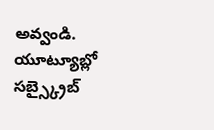అవ్వండి. యూట్యూబ్లో సబ్స్క్రైబ్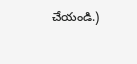చేయండి.)